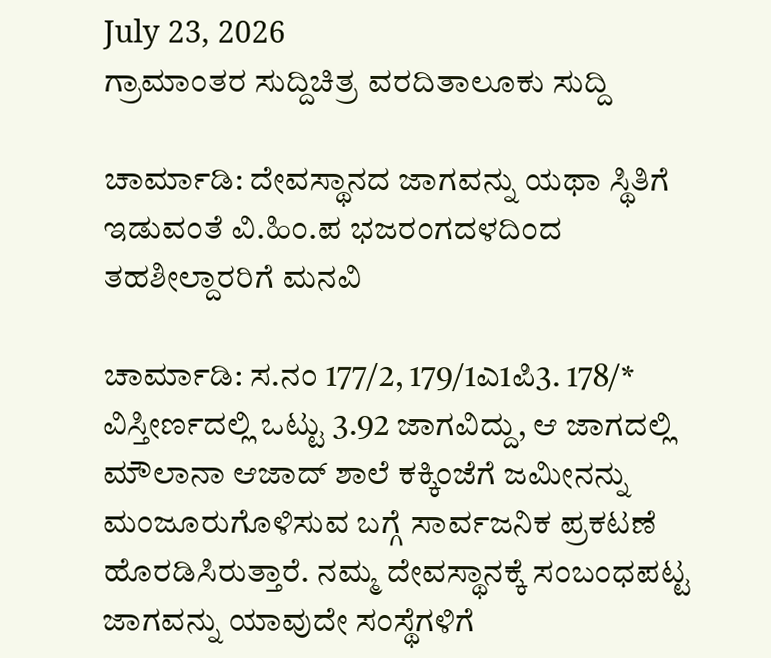July 23, 2026
ಗ್ರಾಮಾಂತರ ಸುದ್ದಿಚಿತ್ರ ವರದಿತಾಲೂಕು ಸುದ್ದಿ

ಚಾರ್ಮಾಡಿ: ದೇವಸ್ಥಾನದ ಜಾಗವನ್ನು ಯಥಾ ಸ್ಥಿತಿಗೆ ಇಡುವಂತೆ ವಿ.ಹಿಂ.ಪ ಭಜರಂಗದಳದಿಂದ ತಹಶೀಲ್ದಾರರಿಗೆ ಮನವಿ

ಚಾರ್ಮಾಡಿ: ಸ.ನಂ 177/2, 179/1ಎ1ಪಿ3. 178/* ವಿಸ್ತೀರ್ಣದಲ್ಲಿ ಒಟ್ಟು 3.92 ಜಾಗವಿದ್ದು, ಆ ಜಾಗದಲ್ಲಿ ಮೌಲಾನಾ ಆಜಾದ್ ಶಾಲೆ ಕಕ್ಕಿಂಜೆಗೆ ಜಮೀನನ್ನು ಮಂಜೂರುಗೊಳಿಸುವ ಬಗ್ಗೆ ಸಾರ್ವಜನಿಕ ಪ್ರಕಟಣೆ ಹೊರಡಿಸಿರುತ್ತಾರೆ. ನಮ್ಮ ದೇವಸ್ಥಾನಕ್ಕೆ ಸಂಬಂಧಪಟ್ಟ ಜಾಗವನ್ನು ಯಾವುದೇ ಸಂಸ್ಥೆಗಳಿಗೆ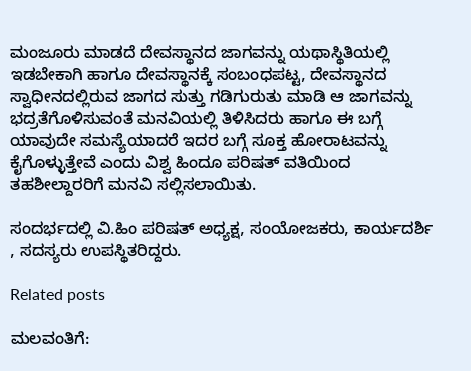ಮಂಜೂರು ಮಾಡದೆ ದೇವಸ್ಥಾನದ ಜಾಗವನ್ನು ಯಥಾಸ್ಥಿತಿಯಲ್ಲಿ ಇಡಬೇಕಾಗಿ ಹಾಗೂ ದೇವಸ್ಥಾನಕ್ಕೆ ಸಂಬಂಧಪಟ್ಟ, ದೇವಸ್ಥಾನದ ಸ್ವಾಧೀನದಲ್ಲಿರುವ ಜಾಗದ ಸುತ್ತು ಗಡಿಗುರುತು ಮಾಡಿ ಆ ಜಾಗವನ್ನು ಭದ್ರತೆಗೊಳಿಸುವಂತೆ ಮನವಿಯಲ್ಲಿ ತಿಳಿಸಿದರು ಹಾಗೂ ಈ ಬಗ್ಗೆ ಯಾವುದೇ ಸಮಸ್ಯೆಯಾದರೆ ಇದರ ಬಗ್ಗೆ ಸೂಕ್ತ ಹೋರಾಟವನ್ನು ಕೈಗೊಳ್ಳುತ್ತೇವೆ ಎಂದು ವಿಶ್ವ ಹಿಂದೂ ಪರಿಷತ್ ವತಿಯಿಂದ ತಹಶೀಲ್ದಾರರಿಗೆ ಮನವಿ ಸಲ್ಲಿಸಲಾಯಿತು.

ಸಂದರ್ಭದಲ್ಲಿ ವಿ.ಹಿಂ ಪರಿಷತ್ ಅಧ್ಯಕ್ಷ, ಸಂಯೋಜಕರು, ಕಾರ್ಯದರ್ಶಿ , ಸದಸ್ಯರು ಉಪಸ್ಥಿತರಿದ್ದರು.

Related posts

ಮಲವಂತಿಗೆ: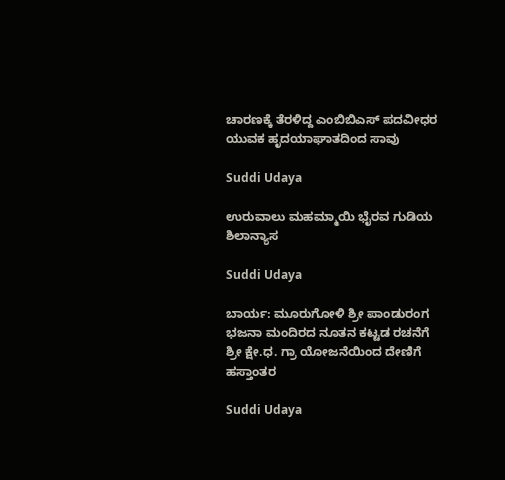ಚಾರಣಕ್ಕೆ ತೆರಳಿದ್ದ ಎಂಬಿಬಿಎಸ್ ಪದವೀಧರ ಯುವಕ ಹೃದಯಾಘಾತದಿಂದ ಸಾವು

Suddi Udaya

ಉರುವಾಲು ಮಹಮ್ಮಾಯಿ ಭೈರವ ಗುಡಿಯ ಶಿಲಾನ್ಯಾಸ

Suddi Udaya

ಬಾರ್ಯ: ಮೂರುಗೋಳಿ ಶ್ರೀ ಪಾಂಡುರಂಗ ಭಜನಾ ಮಂದಿರದ ನೂತನ ಕಟ್ಟಡ ರಚನೆಗೆ ಶ್ರೀ ಕ್ಷೇ.ಧ. ಗ್ರಾ ಯೋಜನೆಯಿಂದ ದೇಣಿಗೆ ಹಸ್ತಾಂತರ

Suddi Udaya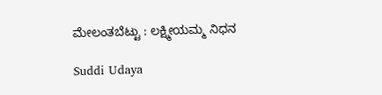ಮೇಲಂತಬೆಟ್ಟು : ಲಕ್ಷ್ಮೀಯಮ್ಮ ನಿಧನ

Suddi Udaya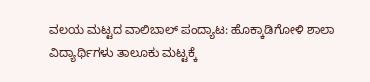ವಲಯ ಮಟ್ಟದ ವಾಲಿಬಾಲ್ ಪಂದ್ಯಾಟ: ಹೊಕ್ಕಾಡಿಗೋಳಿ ಶಾಲಾ ವಿದ್ಯಾರ್ಥಿಗಳು ತಾಲೂಕು ಮಟ್ಟಕ್ಕೆ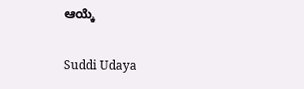ಆಯ್ಕೆ

Suddi Udaya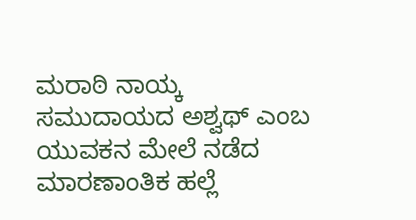ಮರಾಠಿ ನಾಯ್ಕ ಸಮುದಾಯದ ಅಶ್ವಥ್ ಎಂಬ ಯುವಕನ ಮೇಲೆ ನಡೆದ ಮಾರಣಾಂತಿಕ ಹಲ್ಲೆ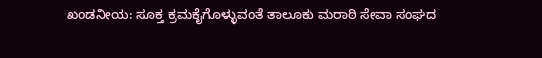ಖಂಡನೀಯ: ಸೂಕ್ತ ಕ್ರಮಕೈಗೊಳ್ಳುವಂತೆ ತಾಲೂಕು ಮರಾಠಿ ಸೇವಾ ಸಂಘದ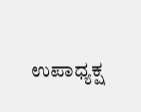ಉಪಾಧ್ಯಕ್ಷ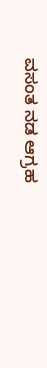ವಸಂತ ನಡ ಆಗ್ರಹ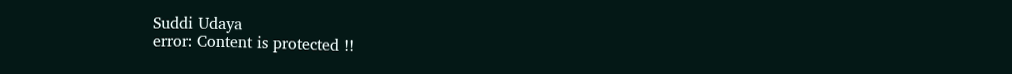Suddi Udaya
error: Content is protected !!